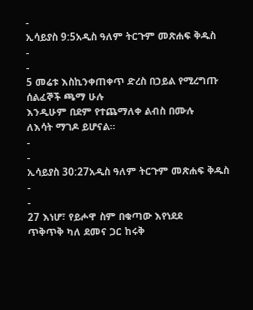-
ኢሳይያስ 9:5አዲስ ዓለም ትርጉም መጽሐፍ ቅዱስ
-
-
5 መሬቱ እስኪንቀጠቀጥ ድረስ በኃይል የሚረግጡ ሰልፈኞች ጫማ ሁሉ
እንዲሁም በደም የተጨማለቀ ልብስ በሙሉ
ለእሳት ማገዶ ይሆናል።
-
-
ኢሳይያስ 30:27አዲስ ዓለም ትርጉም መጽሐፍ ቅዱስ
-
-
27 እነሆ፣ የይሖዋ ስም በቁጣው እየነደደ
ጥቅጥቅ ካለ ደመና ጋር ከሩቅ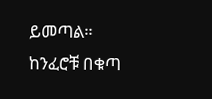ይመጣል።
ከንፈሮቹ በቁጣ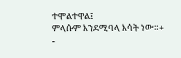ተሞልተዋል፤
ምላሱም እንደሚባላ እሳት ነው።+
-